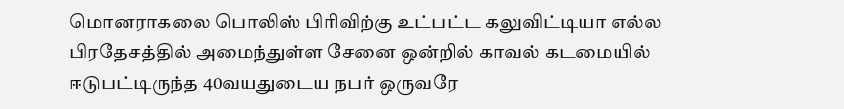மொனராகலை பொலிஸ் பிரிவிற்கு உட்பட்ட கலுவிட்டியா எல்ல பிரதேசத்தில் அமைந்துள்ள சேனை ஒன்றில் காவல் கடமையில் ஈடுபட்டிருந்த 40வயதுடைய நபர் ஒருவரே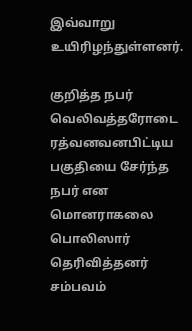இவ்வாறு உயிரிழந்துள்ளனர்.

குறித்த நபர் வெலிவத்தரோடை ரத்வனவனபிட்டிய
பகுதியை சேர்ந்த நபர் என
மொனராகலை பொலிஸார் தெரிவித்தனர்
சம்பவம்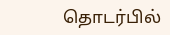தொடர்பில்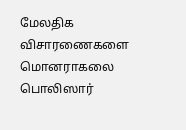மேலதிக விசாரணைகளை மொனராகலை பொலிஸார்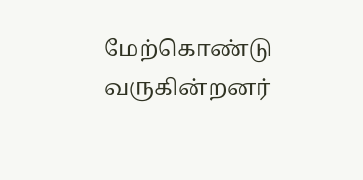மேற்கொண்டு வருகின்றனர்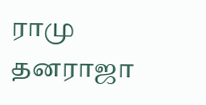ராமு தனராஜா